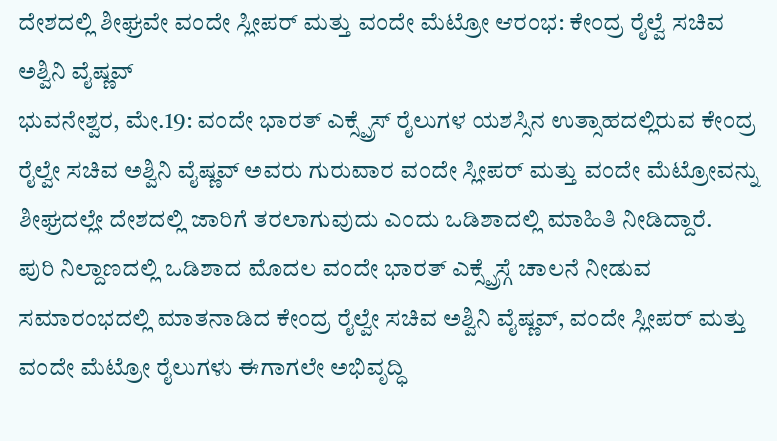ದೇಶದಲ್ಲಿ ಶೀಘ್ರವೇ ವಂದೇ ಸ್ಲೀಪರ್ ಮತ್ತು ವಂದೇ ಮೆಟ್ರೋ ಆರಂಭ: ಕೇಂದ್ರ ರೈಲ್ವೆ ಸಚಿವ ಅಶ್ವಿನಿ ವೈಷ್ಣವ್
ಭುವನೇಶ್ವರ, ಮೇ.19: ವಂದೇ ಭಾರತ್ ಎಕ್ಸ್ಪ್ರೆಸ್ ರೈಲುಗಳ ಯಶಸ್ಸಿನ ಉತ್ಸಾಹದಲ್ಲಿರುವ ಕೇಂದ್ರ ರೈಲ್ವೇ ಸಚಿವ ಅಶ್ವಿನಿ ವೈಷ್ಣವ್ ಅವರು ಗುರುವಾರ ವಂದೇ ಸ್ಲೀಪರ್ ಮತ್ತು ವಂದೇ ಮೆಟ್ರೋವನ್ನು ಶೀಘ್ರದಲ್ಲೇ ದೇಶದಲ್ಲಿ ಜಾರಿಗೆ ತರಲಾಗುವುದು ಎಂದು ಒಡಿಶಾದಲ್ಲಿ ಮಾಹಿತಿ ನೀಡಿದ್ದಾರೆ.
ಪುರಿ ನಿಲ್ದಾಣದಲ್ಲಿ ಒಡಿಶಾದ ಮೊದಲ ವಂದೇ ಭಾರತ್ ಎಕ್ಸ್ಪ್ರೆಸ್ಗೆ ಚಾಲನೆ ನೀಡುವ ಸಮಾರಂಭದಲ್ಲಿ ಮಾತನಾಡಿದ ಕೇಂದ್ರ ರೈಲ್ವೇ ಸಚಿವ ಅಶ್ವಿನಿ ವೈಷ್ಣವ್, ವಂದೇ ಸ್ಲೀಪರ್ ಮತ್ತು ವಂದೇ ಮೆಟ್ರೋ ರೈಲುಗಳು ಈಗಾಗಲೇ ಅಭಿವೃದ್ಧಿ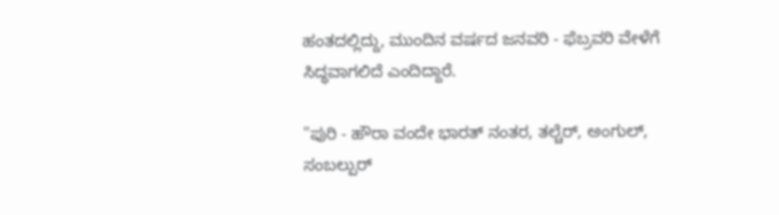ಹಂತದಲ್ಲಿದ್ದು, ಮುಂದಿನ ವರ್ಷದ ಜನವರಿ - ಫೆಬ್ರವರಿ ವೇಳೆಗೆ ಸಿದ್ಧವಾಗಲಿದೆ ಎಂದಿದ್ದಾರೆ.

"ಪುರಿ - ಹೌರಾ ವಂದೇ ಭಾರತ್ ನಂತರ, ತಲ್ಚೆರ್, ಅಂಗುಲ್, ಸಂಬಲ್ಪುರ್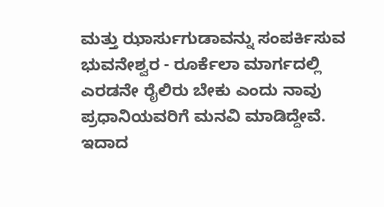ಮತ್ತು ಝಾರ್ಸುಗುಡಾವನ್ನು ಸಂಪರ್ಕಿಸುವ ಭುವನೇಶ್ವರ - ರೂರ್ಕೆಲಾ ಮಾರ್ಗದಲ್ಲಿ ಎರಡನೇ ರೈಲಿರು ಬೇಕು ಎಂದು ನಾವು ಪ್ರಧಾನಿಯವರಿಗೆ ಮನವಿ ಮಾಡಿದ್ದೇವೆ. ಇದಾದ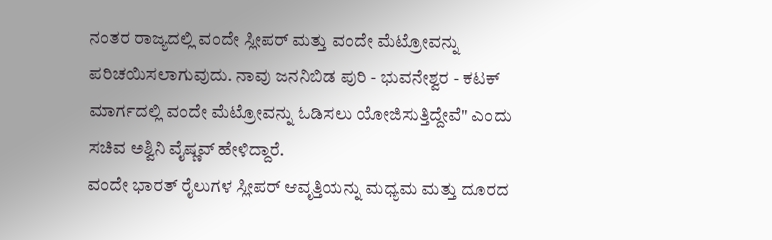ನಂತರ ರಾಜ್ಯದಲ್ಲಿ ವಂದೇ ಸ್ಲೀಪರ್ ಮತ್ತು ವಂದೇ ಮೆಟ್ರೋವನ್ನು ಪರಿಚಯಿಸಲಾಗುವುದು. ನಾವು ಜನನಿಬಿಡ ಪುರಿ - ಭುವನೇಶ್ವರ - ಕಟಕ್ ಮಾರ್ಗದಲ್ಲಿ ವಂದೇ ಮೆಟ್ರೋವನ್ನು ಓಡಿಸಲು ಯೋಜಿಸುತ್ತಿದ್ದೇವೆ" ಎಂದು ಸಚಿವ ಅಶ್ವಿನಿ ವೈಷ್ಣವ್ ಹೇಳಿದ್ದಾರೆ.
ವಂದೇ ಭಾರತ್ ರೈಲುಗಳ ಸ್ಲೀಪರ್ ಆವೃತ್ತಿಯನ್ನು ಮಧ್ಯಮ ಮತ್ತು ದೂರದ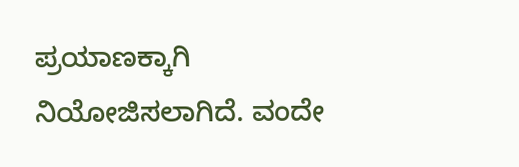ಪ್ರಯಾಣಕ್ಕಾಗಿ ನಿಯೋಜಿಸಲಾಗಿದೆ. ವಂದೇ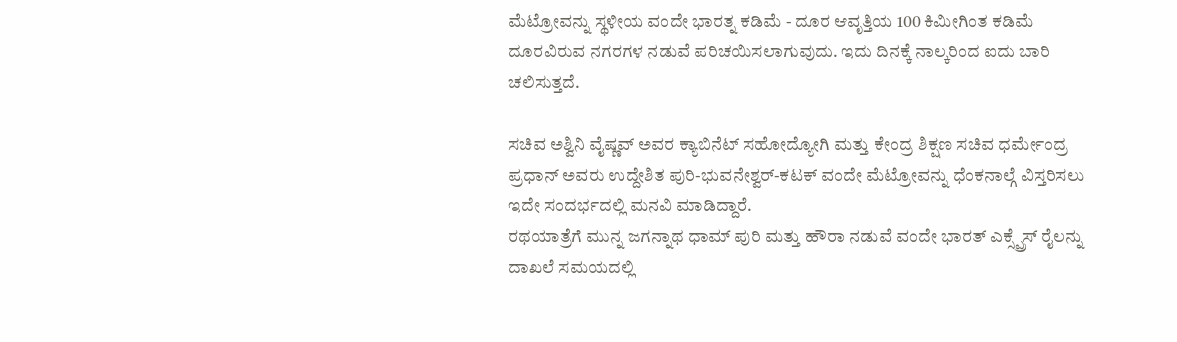ಮೆಟ್ರೋವನ್ನು ಸ್ಥಳೀಯ ವಂದೇ ಭಾರತ್ನ ಕಡಿಮೆ - ದೂರ ಆವೃತ್ತಿಯ 100 ಕಿಮೀಗಿಂತ ಕಡಿಮೆ ದೂರವಿರುವ ನಗರಗಳ ನಡುವೆ ಪರಿಚಯಿಸಲಾಗುವುದು. ಇದು ದಿನಕ್ಕೆ ನಾಲ್ಕರಿಂದ ಐದು ಬಾರಿ ಚಲಿಸುತ್ತದೆ.

ಸಚಿವ ಅಶ್ವಿನಿ ವೈಷ್ಣವ್ ಅವರ ಕ್ಯಾಬಿನೆಟ್ ಸಹೋದ್ಯೋಗಿ ಮತ್ತು ಕೇಂದ್ರ ಶಿಕ್ಷಣ ಸಚಿವ ಧರ್ಮೇಂದ್ರ ಪ್ರಧಾನ್ ಅವರು ಉದ್ದೇಶಿತ ಪುರಿ-ಭುವನೇಶ್ವರ್-ಕಟಕ್ ವಂದೇ ಮೆಟ್ರೋವನ್ನು ಧೆಂಕನಾಲ್ಗೆ ವಿಸ್ತರಿಸಲು ಇದೇ ಸಂದರ್ಭದಲ್ಲಿ ಮನವಿ ಮಾಡಿದ್ದಾರೆ.
ರಥಯಾತ್ರೆಗೆ ಮುನ್ನ ಜಗನ್ನಾಥ ಧಾಮ್ ಪುರಿ ಮತ್ತು ಹೌರಾ ನಡುವೆ ವಂದೇ ಭಾರತ್ ಎಕ್ಸ್ಪ್ರೆಸ್ ರೈಲನ್ನು ದಾಖಲೆ ಸಮಯದಲ್ಲಿ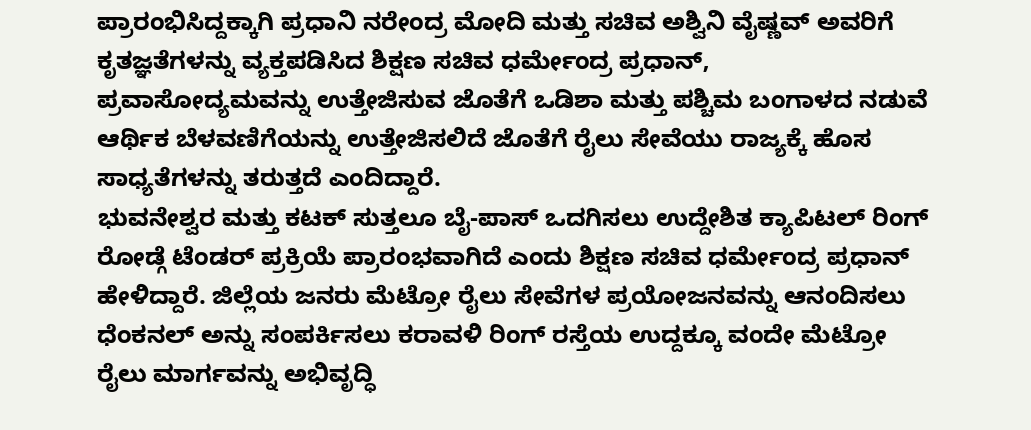ಪ್ರಾರಂಭಿಸಿದ್ದಕ್ಕಾಗಿ ಪ್ರಧಾನಿ ನರೇಂದ್ರ ಮೋದಿ ಮತ್ತು ಸಚಿವ ಅಶ್ವಿನಿ ವೈಷ್ಣವ್ ಅವರಿಗೆ ಕೃತಜ್ಞತೆಗಳನ್ನು ವ್ಯಕ್ತಪಡಿಸಿದ ಶಿಕ್ಷಣ ಸಚಿವ ಧರ್ಮೇಂದ್ರ ಪ್ರಧಾನ್, ಪ್ರವಾಸೋದ್ಯಮವನ್ನು ಉತ್ತೇಜಿಸುವ ಜೊತೆಗೆ ಒಡಿಶಾ ಮತ್ತು ಪಶ್ಚಿಮ ಬಂಗಾಳದ ನಡುವೆ ಆರ್ಥಿಕ ಬೆಳವಣಿಗೆಯನ್ನು ಉತ್ತೇಜಿಸಲಿದೆ ಜೊತೆಗೆ ರೈಲು ಸೇವೆಯು ರಾಜ್ಯಕ್ಕೆ ಹೊಸ ಸಾಧ್ಯತೆಗಳನ್ನು ತರುತ್ತದೆ ಎಂದಿದ್ದಾರೆ.
ಭುವನೇಶ್ವರ ಮತ್ತು ಕಟಕ್ ಸುತ್ತಲೂ ಬೈ-ಪಾಸ್ ಒದಗಿಸಲು ಉದ್ದೇಶಿತ ಕ್ಯಾಪಿಟಲ್ ರಿಂಗ್ ರೋಡ್ಗೆ ಟೆಂಡರ್ ಪ್ರಕ್ರಿಯೆ ಪ್ರಾರಂಭವಾಗಿದೆ ಎಂದು ಶಿಕ್ಷಣ ಸಚಿವ ಧರ್ಮೇಂದ್ರ ಪ್ರಧಾನ್ ಹೇಳಿದ್ದಾರೆ. ಜಿಲ್ಲೆಯ ಜನರು ಮೆಟ್ರೋ ರೈಲು ಸೇವೆಗಳ ಪ್ರಯೋಜನವನ್ನು ಆನಂದಿಸಲು ಧೆಂಕನಲ್ ಅನ್ನು ಸಂಪರ್ಕಿಸಲು ಕರಾವಳಿ ರಿಂಗ್ ರಸ್ತೆಯ ಉದ್ದಕ್ಕೂ ವಂದೇ ಮೆಟ್ರೋ ರೈಲು ಮಾರ್ಗವನ್ನು ಅಭಿವೃದ್ಧಿ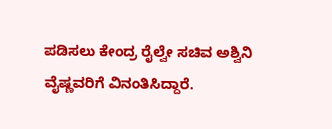ಪಡಿಸಲು ಕೇಂದ್ರ ರೈಲ್ವೇ ಸಚಿವ ಅಶ್ವಿನಿ ವೈಷ್ಣವರಿಗೆ ವಿನಂತಿಸಿದ್ದಾರೆ.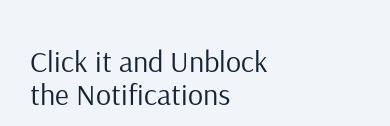Click it and Unblock the Notifications